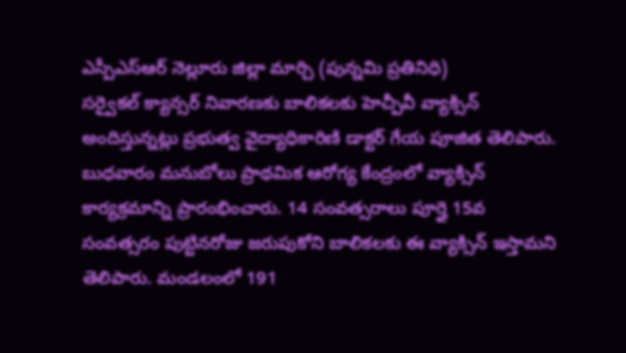ఎస్పీఎస్ఆర్ నెల్లూరు జిల్లా మార్చి (పున్నమి ప్రతినిధి)
సర్వైకల్ క్యాన్సర్ నివారణకు బాలికలకు హెచ్పీవీ వ్యాక్సిన్ అందిస్తున్నట్లు ప్రభుత్వ వైద్యాధికారిణి డాక్టర్ గేయ పూజిత తెలిపారు. బుధవారం మనుబోలు ప్రాథమిక ఆరోగ్య కేంద్రంలో వ్యాక్సిన్ కార్యక్రమాన్ని ప్రారంభించారు. 14 సంవత్సరాలు పూర్తై 15వ సంవత్సరం పుట్టినరోజు జరుపుకోని బాలికలకు ఈ వ్యాక్సిన్ ఇస్తామని తెలిపారు. మండలంలో 191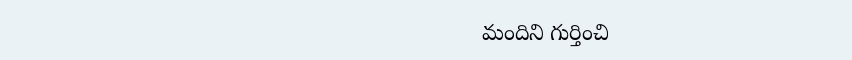మందిని గుర్తించి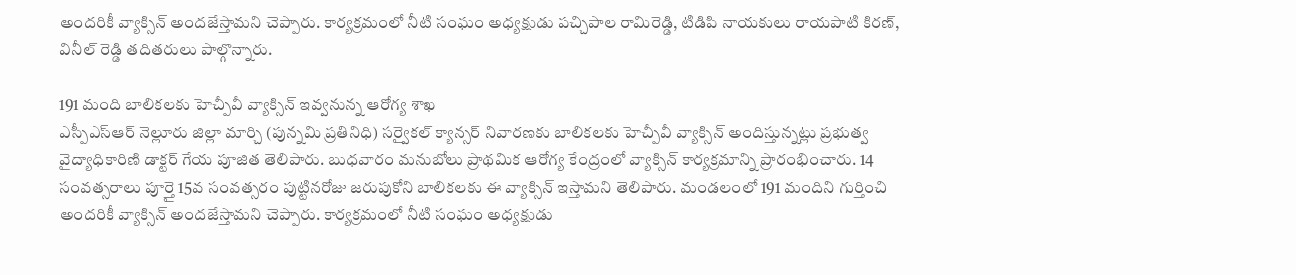అందరికీ వ్యాక్సిన్ అందజేస్తామని చెప్పారు. కార్యక్రమంలో నీటి సంఘం అధ్యక్షుడు పచ్చిపాల రామిరెడ్డి, టిడిపి నాయకులు రాయపాటి కిరణ్, వినీల్ రెడ్డి తదితరులు పాల్గొన్నారు.

191 మంది బాలికలకు హెచ్పీవీ వ్యాక్సిన్ ఇవ్వనున్న ఆరోగ్య శాఖ
ఎస్పీఎస్ఆర్ నెల్లూరు జిల్లా మార్చి (పున్నమి ప్రతినిధి) సర్వైకల్ క్యాన్సర్ నివారణకు బాలికలకు హెచ్పీవీ వ్యాక్సిన్ అందిస్తున్నట్లు ప్రభుత్వ వైద్యాధికారిణి డాక్టర్ గేయ పూజిత తెలిపారు. బుధవారం మనుబోలు ప్రాథమిక ఆరోగ్య కేంద్రంలో వ్యాక్సిన్ కార్యక్రమాన్ని ప్రారంభించారు. 14 సంవత్సరాలు పూర్తై 15వ సంవత్సరం పుట్టినరోజు జరుపుకోని బాలికలకు ఈ వ్యాక్సిన్ ఇస్తామని తెలిపారు. మండలంలో 191 మందిని గుర్తించి అందరికీ వ్యాక్సిన్ అందజేస్తామని చెప్పారు. కార్యక్రమంలో నీటి సంఘం అధ్యక్షుడు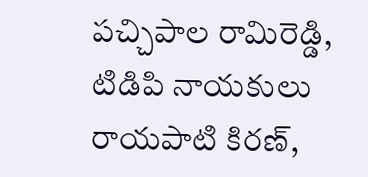పచ్చిపాల రామిరెడ్డి, టిడిపి నాయకులు రాయపాటి కిరణ్,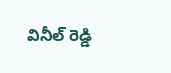వినీల్ రెడ్డి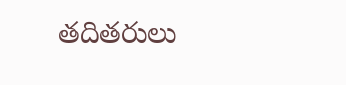తదితరులు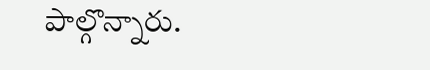పాల్గొన్నారు.